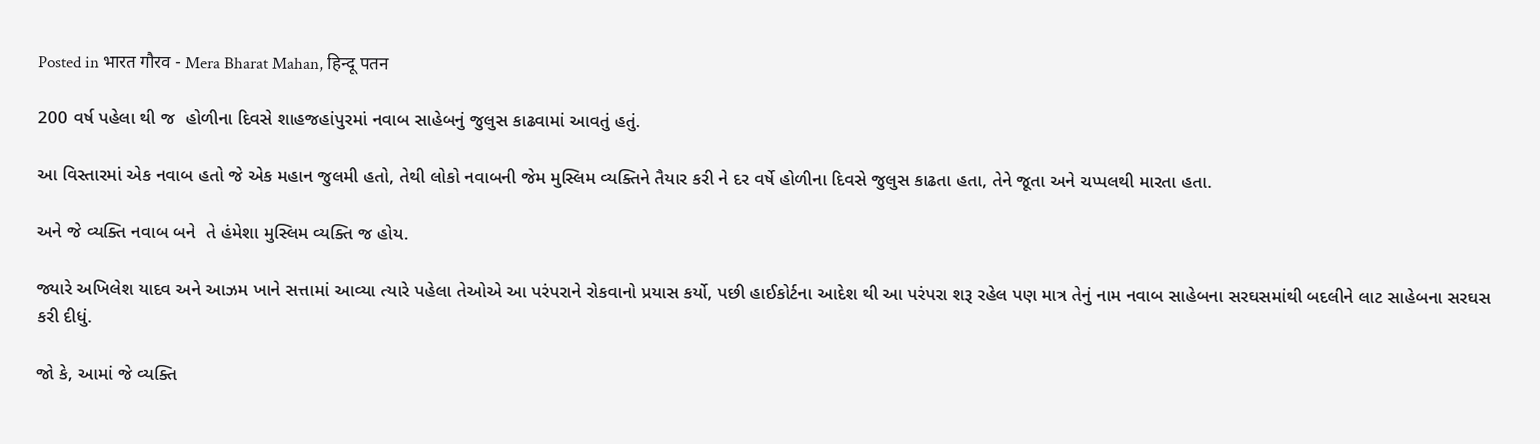Posted in भारत गौरव - Mera Bharat Mahan, हिन्दू पतन

200 વર્ષ પહેલા થી જ  હોળીના દિવસે શાહજહાંપુરમાં નવાબ સાહેબનું જુલુસ કાઢવામાં આવતું હતું.

આ વિસ્તારમાં એક નવાબ હતો જે એક મહાન જુલમી હતો, તેથી લોકો નવાબની જેમ મુસ્લિમ વ્યક્તિને તૈયાર કરી ને દર વર્ષે હોળીના દિવસે જુલુસ કાઢતા હતા, તેને જૂતા અને ચપ્પલથી મારતા હતા.

અને જે વ્યક્તિ નવાબ બને  તે હંમેશા મુસ્લિમ વ્યક્તિ જ હોય.

જ્યારે અખિલેશ યાદવ અને આઝમ ખાને સત્તામાં આવ્યા ત્યારે પહેલા તેઓએ આ પરંપરાને રોકવાનો પ્રયાસ કર્યો, પછી હાઈકોર્ટના આદેશ થી આ પરંપરા શરૂ રહેલ પણ માત્ર તેનું નામ નવાબ સાહેબના સરઘસમાંથી બદલીને લાટ સાહેબના સરઘસ કરી દીધું.

જો કે, આમાં જે વ્યક્તિ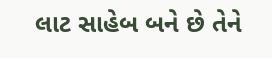લાટ સાહેબ બને છે તેને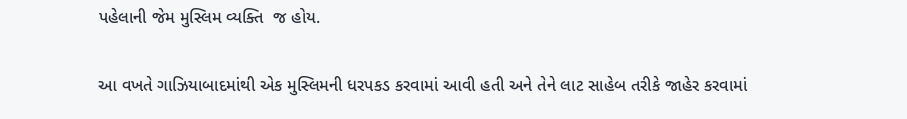પહેલાની જેમ મુસ્લિમ વ્યક્તિ  જ હોય.

આ વખતે ગાઝિયાબાદમાંથી એક મુસ્લિમની ધરપકડ કરવામાં આવી હતી અને તેને લાટ સાહેબ તરીકે જાહેર કરવામાં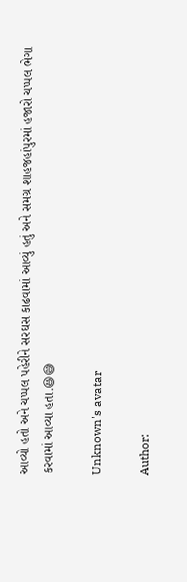આવ્યો હતો અને ચપ્પલ પહેરીને સરઘસ કાઢવામાં આવ્યું હતું અને સમગ્ર શાહજહાંપુરમાં હજારો ચપ્પલ ભેગા કરવામાં આવ્યા હતા.😆😅

Unknown's avatar

Author: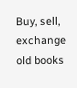Buy, sell, exchange old books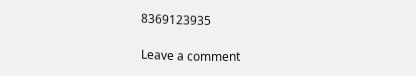8369123935

Leave a comment